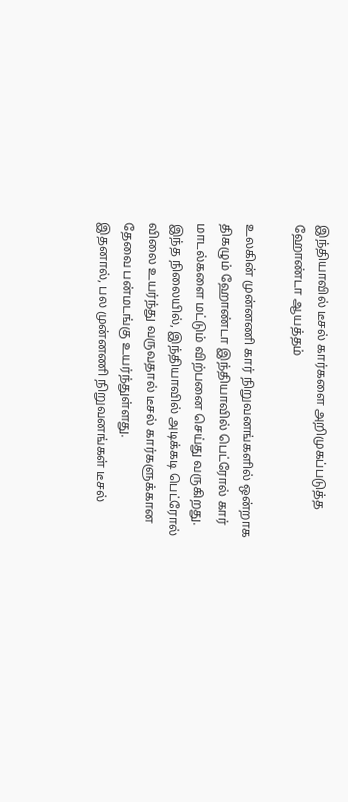இந்தியாவில் டீசல் கார்களை அறிமுகப்படுத்த ஹோண்டா ஆயத்தம்

உலகின் முன்னணி கார் நிறுவனங்களில் ஒன்றாக திகழும் ஹோண்டா இந்தியாவில் பெட்ரோல் கார் மாடல்களை மட்டும் விற்பனை செய்து வருகிறது.
இந்த நிலையில், இந்தியாவில் அடிக்கடி பெட்ரோல் விலை உயர்ந்து வருவதால் டீசல் கார்களுக்கான தேவை பன்மடங்கு உயர்ந்துள்ளது.
இதனால், பல முன்னணி நிறுவனங்கள் டீசல்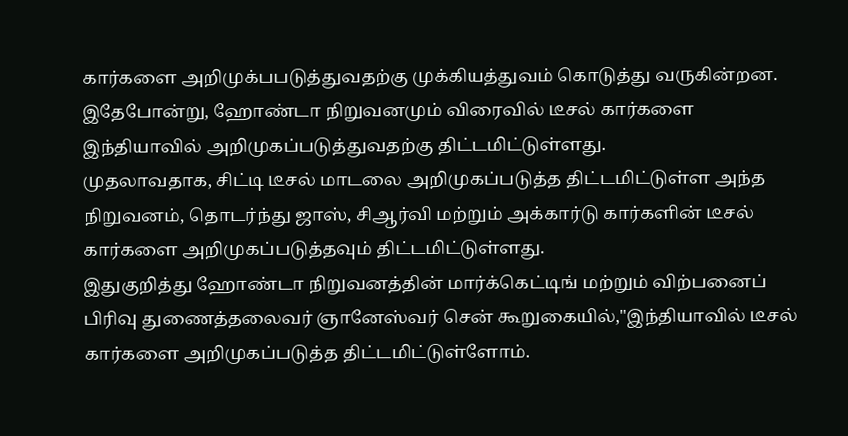கார்களை அறிமுக்பபடுத்துவதற்கு முக்கியத்துவம் கொடுத்து வருகின்றன.
இதேபோன்று, ஹோண்டா நிறுவனமும் விரைவில் டீசல் கார்களை இந்தியாவில் அறிமுகப்படுத்துவதற்கு திட்டமிட்டுள்ளது.
முதலாவதாக, சிட்டி டீசல் மாடலை அறிமுகப்படுத்த திட்டமிட்டுள்ள அந்த நிறுவனம், தொடர்ந்து ஜாஸ், சிஆர்வி மற்றும் அக்கார்டு கார்களின் டீசல் கார்களை அறிமுகப்படுத்தவும் திட்டமிட்டுள்ளது.
இதுகுறித்து ஹோண்டா நிறுவனத்தின் மார்க்கெட்டிங் மற்றும் விற்பனைப் பிரிவு துணைத்தலைவர் ஞானேஸ்வர் சென் கூறுகையில்,"இந்தியாவில் டீசல் கார்களை அறிமுகப்படுத்த திட்டமிட்டுள்ளோம்.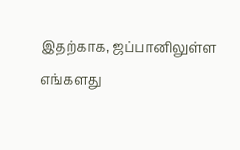இதற்காக, ஜப்பானிலுள்ள எங்களது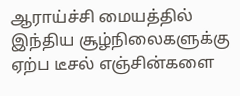ஆராய்ச்சி மையத்தில் இந்திய சூழ்நிலைகளுக்கு ஏற்ப டீசல் எஞ்சின்களை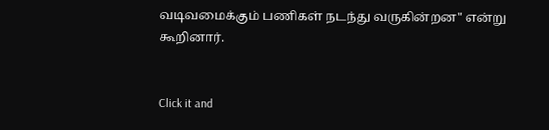வடிவமைக்கும் பணிகள் நடந்து வருகின்றன" என்று கூறினார்.


Click it and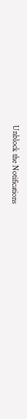Unblock the Notifications